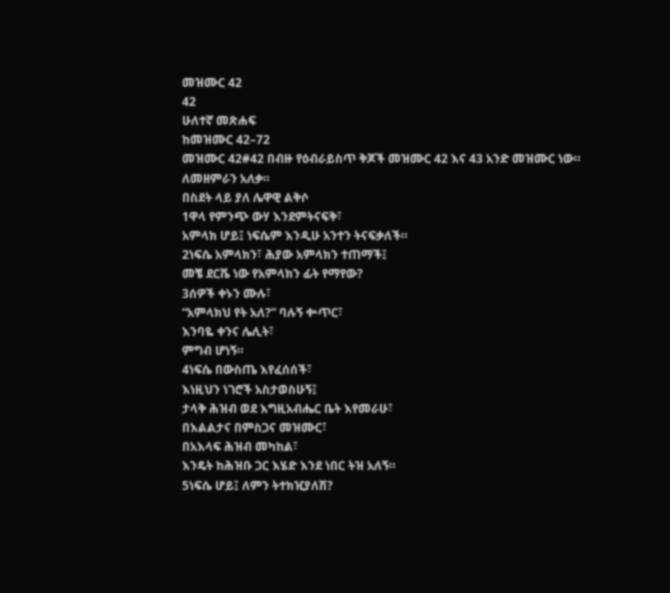መዝሙር 42
42
ሁለተኛ መጽሐፍ
ከመዝሙር 42–72
መዝሙር 42#42 በብዙ የዕብራይስጥ ቅጆች መዝሙር 42 እና 43 አንድ መዝሙር ነው።
ለመዘምራን አለቃ።
በስደት ላይ ያለ ሌዋዊ ልቅሶ
1ዋላ የምንጭ ውሃ እንደምትናፍቅ፣
አምላክ ሆይ፤ ነፍሴም እንዲሁ አንተን ትናፍቃለች።
2ነፍሴ አምላክን፣ ሕያው አምላክን ተጠማች፤
መቼ ደርሼ ነው የአምላክን ፊት የማየው?
3ሰዎች ቀኑን ሙሉ፣
“አምላክህ የት አለ?” ባሉኝ ቍጥር፣
እንባዬ ቀንና ሌሊት፣
ምግብ ሆነኝ።
4ነፍሴ በውስጤ እየፈሰሰች፣
እነዚህን ነገሮች አስታወስሁኝ፤
ታላቅ ሕዝብ ወደ እግዚአብሔር ቤት እየመራሁ፣
በእልልታና በምስጋና መዝሙር፣
በአእላፍ ሕዝብ መካከል፣
እንዴት ከሕዝቡ ጋር እሄድ እንደ ነበር ትዝ አለኝ።
5ነፍሴ ሆይ፤ ለምን ትተክዢያለሽ?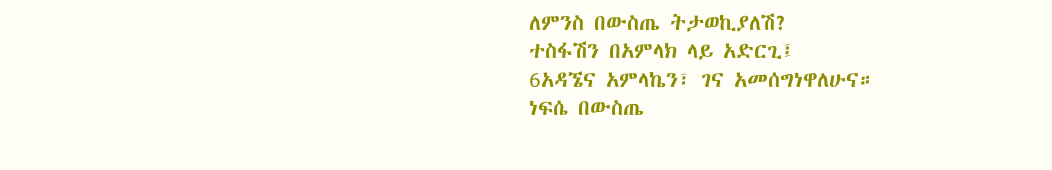ለምንስ በውስጤ ትታወኪያለሽ?
ተስፋሽን በአምላክ ላይ አድርጊ፤
6አዳኜና አምላኬን፣ ገና አመሰግነዋለሁና።
ነፍሴ በውስጤ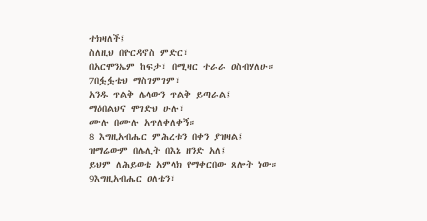ተክዛለች፤
ስለዚህ በዮርዳኖስ ምድር፣
በአርሞንኤም ከፍታ፣ በሚዛር ተራራ ዐስብሃለሁ።
7በፏፏቴህ ማስገምገም፣
አንዱ ጥልቅ ሌላውን ጥልቅ ይጣራል፤
ማዕበልህና ሞገድህ ሁሉ፣
ሙሉ በሙሉ አጥለቀለቀኝ።
8 እግዚአብሔር ምሕረቱን በቀን ያዝዛል፤
ዝማሬውም በሌሊት በእኔ ዘንድ አለ፤
ይህም ለሕይወቴ አምላክ የማቀርበው ጸሎት ነው።
9እግዚአብሔር ዐለቴን፣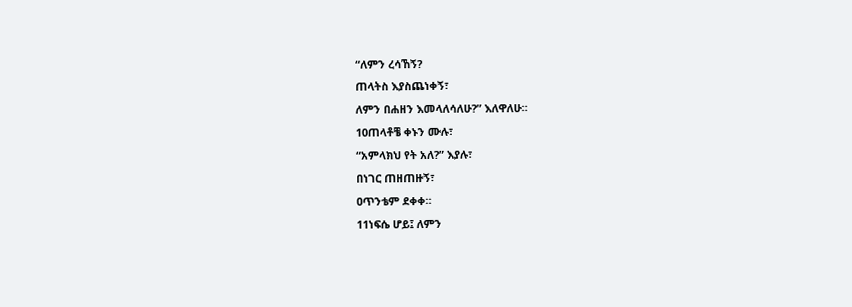“ለምን ረሳኸኝ?
ጠላትስ እያስጨነቀኝ፣
ለምን በሐዘን እመላለሳለሁ?” እለዋለሁ።
10ጠላቶቼ ቀኑን ሙሉ፣
“አምላክህ የት አለ?” እያሉ፣
በነገር ጠዘጠዙኝ፣
ዐጥንቴም ደቀቀ።
11ነፍሴ ሆይ፤ ለምን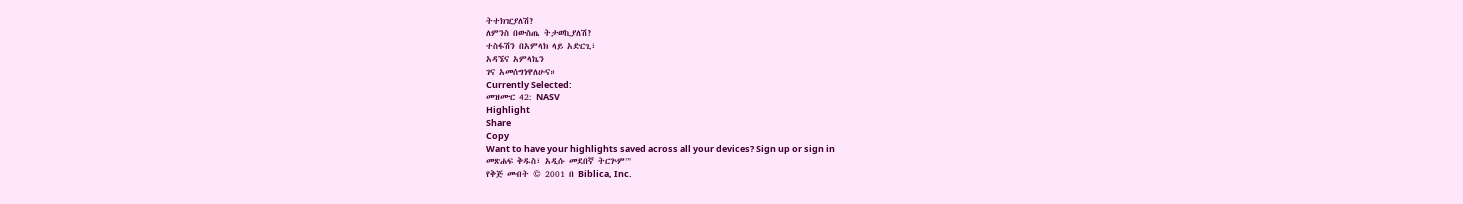ትተክዢያለሽ?
ለምንስ በውስጤ ትታወኪያለሽ?
ተስፋሽን በአምላክ ላይ አድርጊ፣
አዳኜና አምላኬን
ገና አመሰግነዋለሁና።
Currently Selected:
መዝሙር 42: NASV
Highlight
Share
Copy
Want to have your highlights saved across all your devices? Sign up or sign in
መጽሐፍ ቅዱስ፣ አዲሱ መደበኛ ትርጕም™
የቅጅ መብት © 2001 በ Biblica, Inc.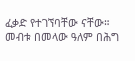ፈቃድ የተገኘባቸው ናቸው። መብቱ በመላው ዓለም በሕግ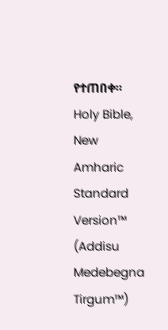የተጠበቀ።
Holy Bible, New Amharic Standard Version™ (Addisu Medebegna Tirgum™)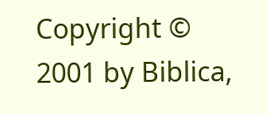Copyright © 2001 by Biblica,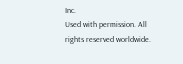Inc.
Used with permission. All rights reserved worldwide.